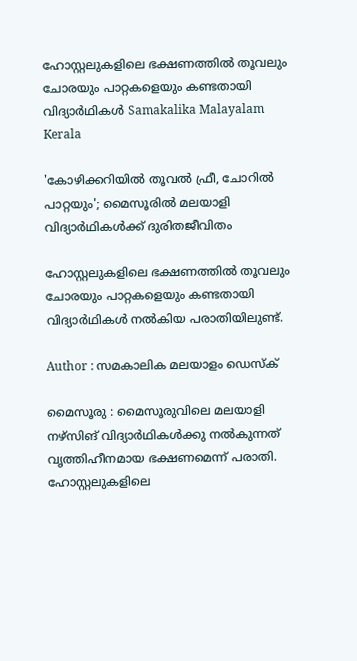ഹോസ്റ്റലുകളിലെ ഭക്ഷണത്തില്‍ തൂവലും ചോരയും പാറ്റകളെയും കണ്ടതായി വിദ്യാര്‍ഥികള്‍ Samakalika Malayalam
Kerala

'കോഴിക്കറിയില്‍ തൂവല്‍ ഫ്രീ, ചോറില്‍ പാറ്റയും'; മൈസൂരില്‍ മലയാളി വിദ്യാര്‍ഥികള്‍ക്ക് ദുരിതജീവിതം

ഹോസ്റ്റലുകളിലെ ഭക്ഷണത്തില്‍ തൂവലും ചോരയും പാറ്റകളെയും കണ്ടതായി വിദ്യാര്‍ഥികള്‍ നല്‍കിയ പരാതിയിലുണ്ട്.

Author : സമകാലിക മലയാളം ഡെസ്ക്

മൈസൂരു : മൈസൂരുവിലെ മലയാളി നഴ്‌സിങ് വിദ്യാര്‍ഥികള്‍ക്കു നല്‍കുന്നത് വൃത്തിഹീനമായ ഭക്ഷണമെന്ന് പരാതി. ഹോസ്റ്റലുകളിലെ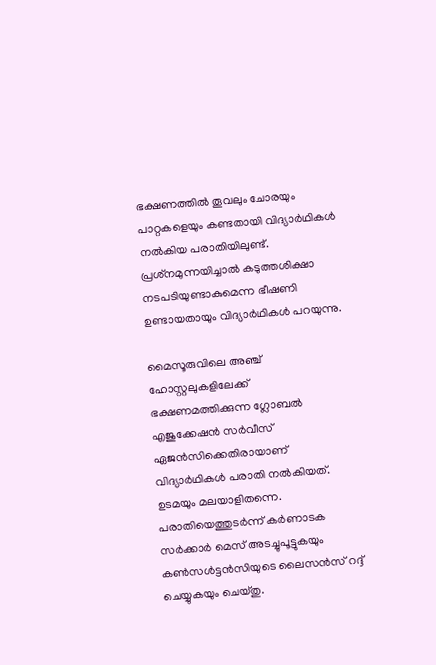ഭക്ഷണത്തില്‍ തൂവലും ചോരയും പാറ്റകളെയും കണ്ടതായി വിദ്യാര്‍ഥികള്‍ നല്‍കിയ പരാതിയിലുണ്ട്. പ്രശ്‌നമുന്നയിച്ചാല്‍ കടുത്തശിക്ഷാ നടപടിയുണ്ടാകുമെന്ന ഭീഷണി ഉണ്ടായതായും വിദ്യാര്‍ഥികള്‍ പറയുന്നു.

മൈസൂരുവിലെ അഞ്ച് ഹോസ്റ്റലുകളിലേക്ക് ഭക്ഷണമത്തിക്കുന്ന ഗ്ലോബല്‍ എജുക്കേഷന്‍ സര്‍വീസ് ഏജന്‍സിക്കെതിരായാണ് വിദ്യാര്‍ഥികള്‍ പരാതി നല്‍കിയത്. ഉടമയും മലയാളിതന്നെ. പരാതിയെത്തുടര്‍ന്ന് കര്‍ണാടക സര്‍ക്കാര്‍ മെസ് അടച്ചുപൂട്ടുകയും കണ്‍സള്‍ട്ടന്‍സിയുടെ ലൈസന്‍സ് റദ്ദ് ചെയ്യുകയും ചെയ്തു.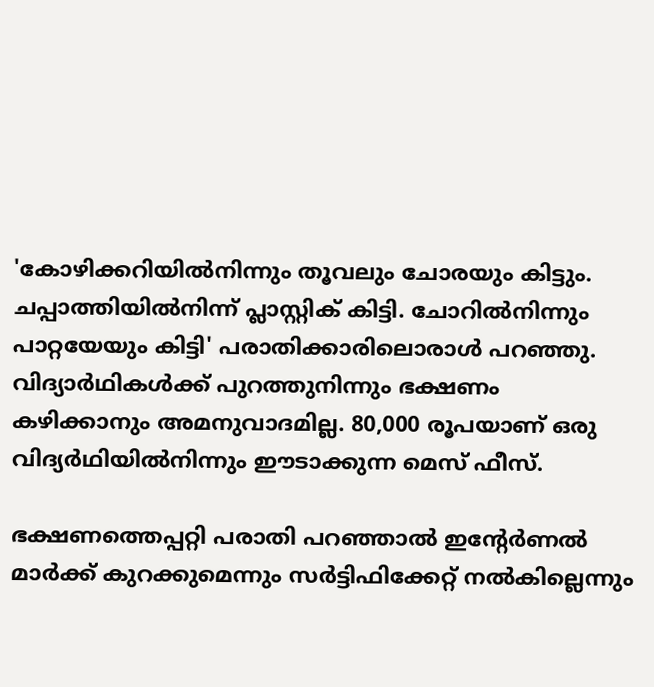'കോഴിക്കറിയില്‍നിന്നും തൂവലും ചോരയും കിട്ടും. ചപ്പാത്തിയില്‍നിന്ന് പ്ലാസ്റ്റിക് കിട്ടി. ചോറില്‍നിന്നും പാറ്റയേയും കിട്ടി' പരാതിക്കാരിലൊരാള്‍ പറഞ്ഞു. വിദ്യാര്‍ഥികള്‍ക്ക് പുറത്തുനിന്നും ഭക്ഷണം കഴിക്കാനും അമനുവാദമില്ല. 80,000 രൂപയാണ് ഒരു വിദ്യര്‍ഥിയില്‍നിന്നും ഈടാക്കുന്ന മെസ് ഫീസ്.

ഭക്ഷണത്തെപ്പറ്റി പരാതി പറഞ്ഞാല്‍ ഇന്റേര്‍ണല്‍ മാര്‍ക്ക് കുറക്കുമെന്നും സര്‍ട്ടിഫിക്കേറ്റ് നല്‍കില്ലെന്നും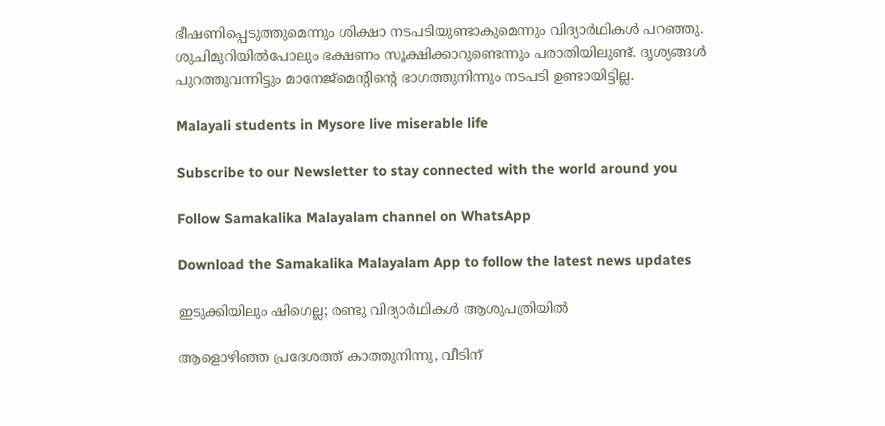ഭീഷണിപ്പെടുത്തുമെന്നും ശിക്ഷാ നടപടിയുണ്ടാകുമെന്നും വിദ്യാര്‍ഥികള്‍ പറഞ്ഞു. ശുചിമുറിയില്‍പോലും ഭക്ഷണം സൂക്ഷിക്കാറുണ്ടെന്നും പരാതിയിലുണ്ട്. ദൃശ്യങ്ങള്‍ പുറത്തുവന്നിട്ടും മാനേജ്‌മെന്റിന്റെ ഭാഗത്തുനിന്നും നടപടി ഉണ്ടായിട്ടില്ല.

Malayali students in Mysore live miserable life

Subscribe to our Newsletter to stay connected with the world around you

Follow Samakalika Malayalam channel on WhatsApp

Download the Samakalika Malayalam App to follow the latest news updates

ഇടുക്കിയിലും ഷിഗെല്ല; രണ്ടു വിദ്യാര്‍ഥികള്‍ ആശുപത്രിയില്‍

ആളൊഴിഞ്ഞ പ്രദേശത്ത് കാത്തുനിന്നു, വീടിന്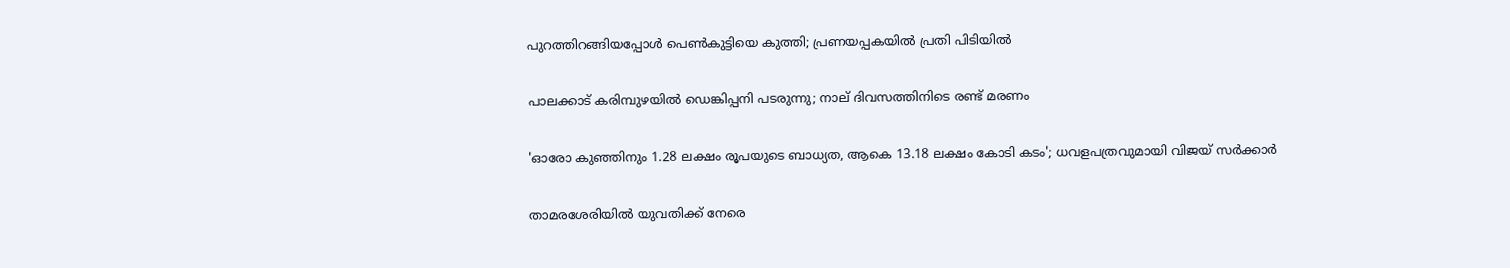പുറത്തിറങ്ങിയപ്പോള്‍ പെണ്‍കുട്ടിയെ കുത്തി; പ്രണയപ്പകയില്‍ പ്രതി പിടിയില്‍

പാലക്കാട് കരിമ്പുഴയിൽ ഡെങ്കിപ്പനി പടരുന്നു; നാല് ദിവസത്തിനിടെ രണ്ട് മരണം

'ഓരോ കുഞ്ഞിനും 1.28 ലക്ഷം രൂപയുടെ ബാധ്യത, ആകെ 13.18 ലക്ഷം കോടി കടം'; ധവളപത്രവുമായി വിജയ്‌ സർക്കാർ

താമരശേരിയില്‍ യുവതിക്ക് നേരെ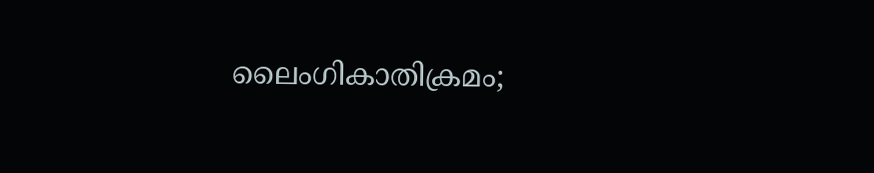ലൈംഗികാതിക്രമം;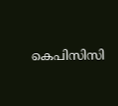കെപിസിസി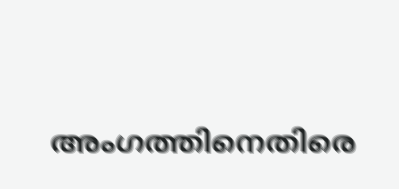അംഗത്തിനെതിരെ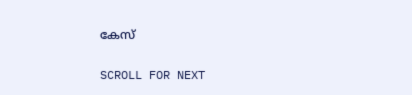കേസ്

SCROLL FOR NEXT